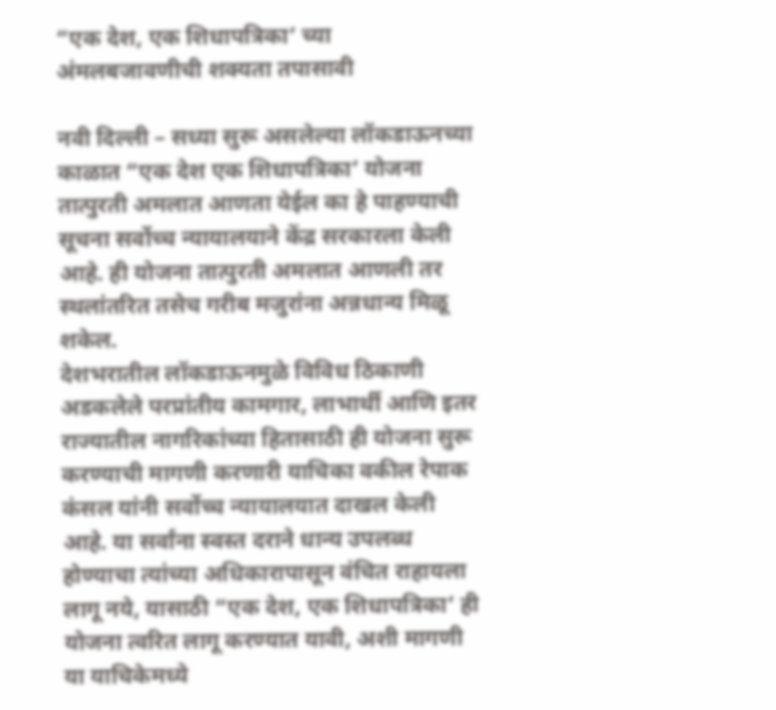“एक देश, एक शिधापत्रिका’ च्या अंमलबजावणीची शक्यता तपासावी

नवी दिल्ली – सध्या सुरू असलेल्या लॉकडाऊनच्या काळात “एक देश एक शिधापत्रिका’ योजना तात्पुरती अमलात आणता येईल का हे पाहण्याची सूचना सर्वोच्च न्यायालयाने केंद्र सरकारला केली आहे. ही योजना तात्पुरती अमलात आणली तर स्थलांतरित तसेच गरीब मजुरांना अन्नधान्य मिळू शकेल.
देशभरातील लॉकडाऊनमुळे विविध ठिकाणी अडकलेले परप्रांतीय कामगार, लाभार्थी आणि इतर राज्यातील नागरिकांच्या हितासाठी ही योजना सुरू करण्याची मागणी करणारी याचिका वकील रेपाक कंसल यांनी सर्वोच्च न्यायालयात दाखल केली आहे. या सर्वांना स्वस्त दराने धान्य उपलब्ध होण्याचा त्यांच्या अधिकारापासून वंचित राहायला लागू नये, यासाठी “एक देश, एक शिधापत्रिका’ ही योजना त्वरित लागू करण्यात यावी, अशी मागणी या याचिकेमध्ये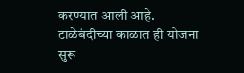करण्यात आली आहे.
टाळेबंदीच्या काळात ही योजना सुरू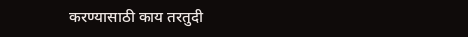करण्यासाठी काय तरतुदी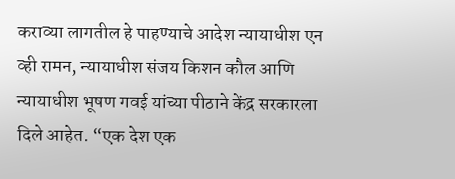कराव्या लागतील हे पाहण्याचे आदेश न्यायाधीश एन व्ही रामन, न्यायाधीश संजय किशन कौल आणि न्यायाधीश भूषण गवई यांच्या पीठाने केंद्र सरकारला दिले आहेत. “एक देश एक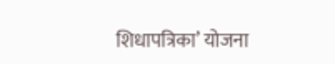शिधापत्रिका’ योजना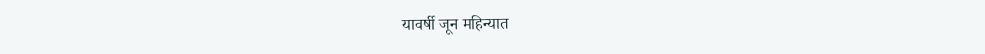यावर्षी जून महिन्यात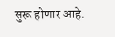सुरू होणार आहे.